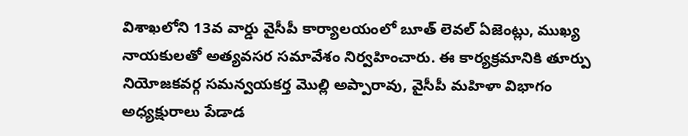విశాఖలోని 13వ వార్డు వైసీపీ కార్యాలయంలో బూత్ లెవల్ ఏజెంట్లు, ముఖ్య నాయకులతో అత్యవసర సమావేశం నిర్వహించారు. ఈ కార్యక్రమానికి తూర్పు నియోజకవర్గ సమన్వయకర్త మొల్లి అప్పారావు, వైసీపీ మహిళా విభాగం అధ్యక్షురాలు పేడాడ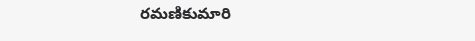రమణికుమారి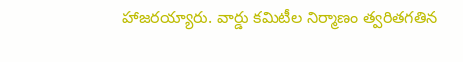హాజరయ్యారు. వార్డు కమిటీల నిర్మాణం త్వరితగతిన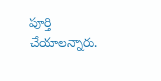పూర్తి చేయాలన్నారు.